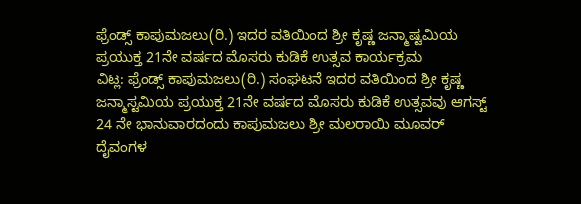ಫ್ರೆಂಡ್ಸ್ ಕಾಪುಮಜಲು(ರಿ.) ಇದರ ವತಿಯಿಂದ ಶ್ರೀ ಕೃಷ್ಣ ಜನ್ಮಾಷ್ಟಮಿಯ ಪ್ರಯುಕ್ತ 21ನೇ ವರ್ಷದ ಮೊಸರು ಕುಡಿಕೆ ಉತ್ಸವ ಕಾರ್ಯಕ್ರಮ
ವಿಟ್ಲ: ಫ್ರೆಂಡ್ಸ್ ಕಾಪುಮಜಲು(ರಿ.) ಸಂಘಟನೆ ಇದರ ವತಿಯಿಂದ ಶ್ರೀ ಕೃಷ್ಣ ಜನ್ಮಾಸ್ಟಮಿಯ ಪ್ರಯುಕ್ತ 21ನೇ ವರ್ಷದ ಮೊಸರು ಕುಡಿಕೆ ಉತ್ಸವವು ಆಗಸ್ಟ್ 24 ನೇ ಭಾನುವಾರದಂದು ಕಾಪುಮಜಲು ಶ್ರೀ ಮಲರಾಯಿ ಮೂವರ್ ದೈವಂಗಳ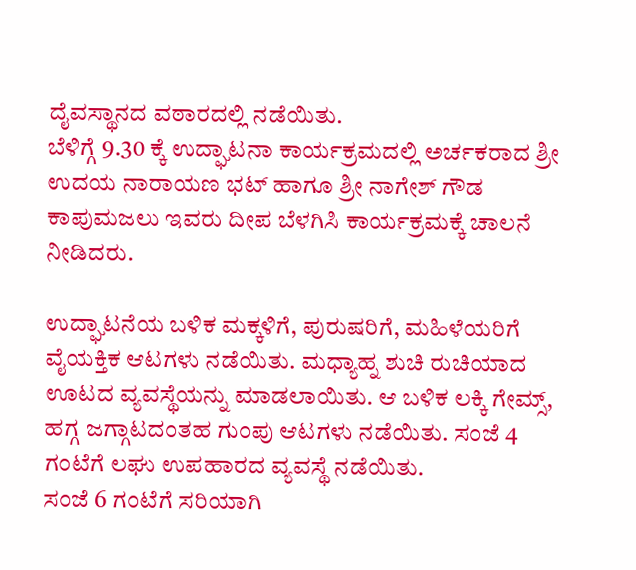ದೈವಸ್ಥಾನದ ವಠಾರದಲ್ಲಿ ನಡೆಯಿತು.
ಬೆಳಿಗ್ಗೆ 9.30 ಕ್ಕೆ ಉದ್ಘಾಟನಾ ಕಾರ್ಯಕ್ರಮದಲ್ಲಿ ಅರ್ಚಕರಾದ ಶ್ರೀ ಉದಯ ನಾರಾಯಣ ಭಟ್ ಹಾಗೂ ಶ್ರೀ ನಾಗೇಶ್ ಗೌಡ ಕಾಪುಮಜಲು ಇವರು ದೀಪ ಬೆಳಗಿಸಿ ಕಾರ್ಯಕ್ರಮಕ್ಕೆ ಚಾಲನೆ ನೀಡಿದರು.

ಉದ್ಘಾಟನೆಯ ಬಳಿಕ ಮಕ್ಕಳಿಗೆ, ಪುರುಷರಿಗೆ, ಮಹಿಳೆಯರಿಗೆ ವೈಯಕ್ತಿಕ ಆಟಗಳು ನಡೆಯಿತು. ಮಧ್ಯಾಹ್ನ ಶುಚಿ ರುಚಿಯಾದ ಊಟದ ವ್ಯವಸ್ಥೆಯನ್ನು ಮಾಡಲಾಯಿತು. ಆ ಬಳಿಕ ಲಕ್ಕಿ ಗೇಮ್ಸ್, ಹಗ್ಗ ಜಗ್ಗಾಟದಂತಹ ಗುಂಪು ಆಟಗಳು ನಡೆಯಿತು. ಸಂಜೆ 4 ಗಂಟೆಗೆ ಲಘು ಉಪಹಾರದ ವ್ಯವಸ್ಥೆ ನಡೆಯಿತು.
ಸಂಜೆ 6 ಗಂಟೆಗೆ ಸರಿಯಾಗಿ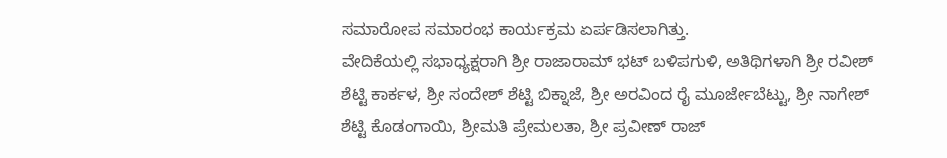ಸಮಾರೋಪ ಸಮಾರಂಭ ಕಾರ್ಯಕ್ರಮ ಏರ್ಪಡಿಸಲಾಗಿತ್ತು.
ವೇದಿಕೆಯಲ್ಲಿ ಸಭಾಧ್ಯಕ್ಷರಾಗಿ ಶ್ರೀ ರಾಜಾರಾಮ್ ಭಟ್ ಬಳಿಪಗುಳಿ, ಅತಿಥಿಗಳಾಗಿ ಶ್ರೀ ರವೀಶ್ ಶೆಟ್ಟಿ ಕಾರ್ಕಳ, ಶ್ರೀ ಸಂದೇಶ್ ಶೆಟ್ಟಿ ಬಿಕ್ನಾಜೆ, ಶ್ರೀ ಅರವಿಂದ ರೈ ಮೂರ್ಜೇಬೆಟ್ಟು, ಶ್ರೀ ನಾಗೇಶ್ ಶೆಟ್ಟಿ ಕೊಡಂಗಾಯಿ, ಶ್ರೀಮತಿ ಪ್ರೇಮಲತಾ, ಶ್ರೀ ಪ್ರವೀಣ್ ರಾಜ್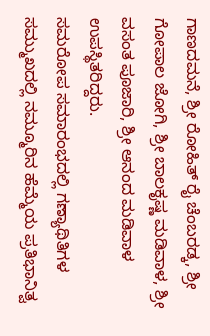ಗಾಣದಮನೆ, ಶ್ರೀ ರೋಹಿತ್ ರೈ ಚೆಂಬರಡ್ಕ, ಶ್ರೀ ಗೋಪಾಲ ಜೋಗಿ, ಶ್ರೀ ಬಾಲಕೃಷ್ಣ ಮಡಿವಾಳ, ಶ್ರೀ ವಸಂತ ಪೂಜಾರಿ, ಶ್ರೀ ಆನಂದ ಮಡಿವಾಳ ಉಪಸ್ಥಿತರಿದ್ದರು.
ಸಮರೋಪ ಸಮಾರಂಭದಲ್ಲಿ ಗಣ್ಯಾಥಿತಿಗಳ ಸಮ್ಮುಖದಲ್ಲಿ ನಮ್ಮೂರಿನ ಹೆಮ್ಮೆಯ ಪ್ರತಿಭಾನಿತ್ವ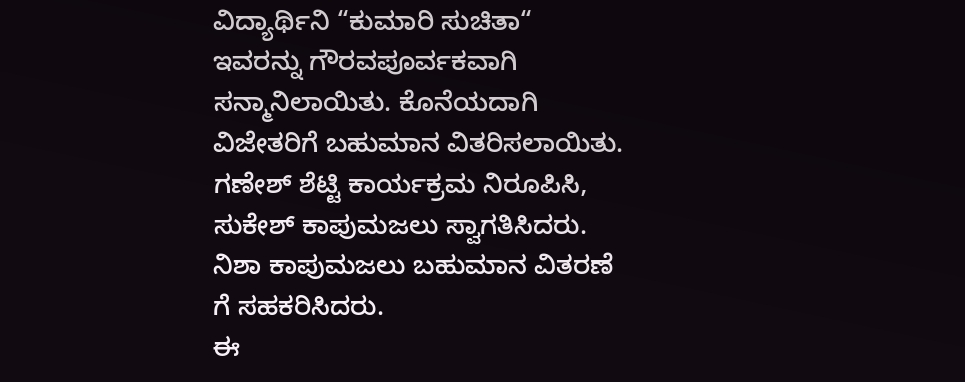ವಿದ್ಯಾರ್ಥಿನಿ “ಕುಮಾರಿ ಸುಚಿತಾ“ ಇವರನ್ನು ಗೌರವಪೂರ್ವಕವಾಗಿ ಸನ್ಮಾನಿಲಾಯಿತು. ಕೊನೆಯದಾಗಿ ವಿಜೇತರಿಗೆ ಬಹುಮಾನ ವಿತರಿಸಲಾಯಿತು. ಗಣೇಶ್ ಶೆಟ್ಟಿ ಕಾರ್ಯಕ್ರಮ ನಿರೂಪಿಸಿ, ಸುಕೇಶ್ ಕಾಪುಮಜಲು ಸ್ವಾಗತಿಸಿದರು. ನಿಶಾ ಕಾಪುಮಜಲು ಬಹುಮಾನ ವಿತರಣೆ ಗೆ ಸಹಕರಿಸಿದರು.
ಈ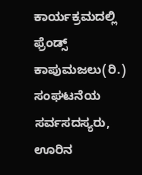ಕಾರ್ಯಕ್ರಮದಲ್ಲಿ ಫ್ರೆಂಡ್ಸ್ ಕಾಪುಮಜಲು(ರಿ.) ಸಂಘಟನೆಯ ಸರ್ವಸದಸ್ಯರು, ಊರಿನ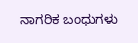ನಾಗರಿಕ ಬಂಧುಗಳು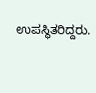ಉಪಸ್ಥಿತರಿದ್ದರು.